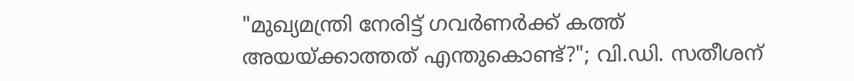"മുഖ്യമന്ത്രി നേരിട്ട് ഗവർണർക്ക് കത്ത് അയയ്ക്കാത്തത് എന്തുകൊണ്ട്?"; വി.ഡി. സതീശന്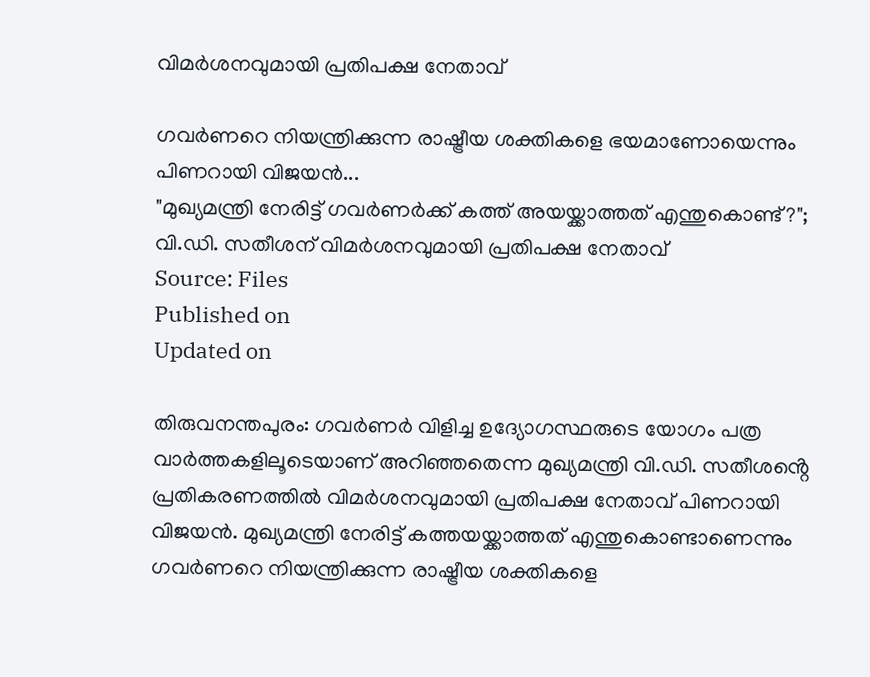വിമർശനവുമായി പ്രതിപക്ഷ നേതാവ്

ഗവർണറെ നിയന്ത്രിക്കുന്ന രാഷ്ട്രീയ ശക്തികളെ ഭയമാണോയെന്നും പിണറായി വിജയൻ...
"മുഖ്യമന്ത്രി നേരിട്ട് ഗവർണർക്ക് കത്ത് അയയ്ക്കാത്തത് എന്തുകൊണ്ട്?"; വി.ഡി. സതീശന് വിമർശനവുമായി പ്രതിപക്ഷ നേതാവ്
Source: Files
Published on
Updated on

തിരുവനന്തപുരം: ഗവർണർ വിളിച്ച ഉദ്യോഗസ്ഥരുടെ യോഗം പത്ര വാർത്തകളിലൂടെയാണ് അറിഞ്ഞതെന്ന മുഖ്യമന്ത്രി വി.ഡി. സതീശൻ്റെ പ്രതികരണത്തിൽ വിമർശനവുമായി പ്രതിപക്ഷ നേതാവ് പിണറായി വിജയൻ. മുഖ്യമന്ത്രി നേരിട്ട് കത്തയയ്ക്കാത്തത് എന്തുകൊണ്ടാണെന്നും ഗവർണറെ നിയന്ത്രിക്കുന്ന രാഷ്ട്രീയ ശക്തികളെ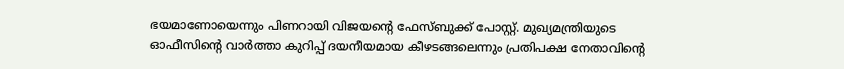ഭയമാണോയെന്നും പിണറായി വിജയന്റെ ഫേസ്ബുക്ക് പോസ്റ്റ്. മുഖ്യമന്ത്രിയുടെ ഓഫീസിന്റെ വാർത്താ കുറിപ്പ് ദയനീയമായ കീഴടങ്ങലെന്നും പ്രതിപക്ഷ നേതാവിൻ്റെ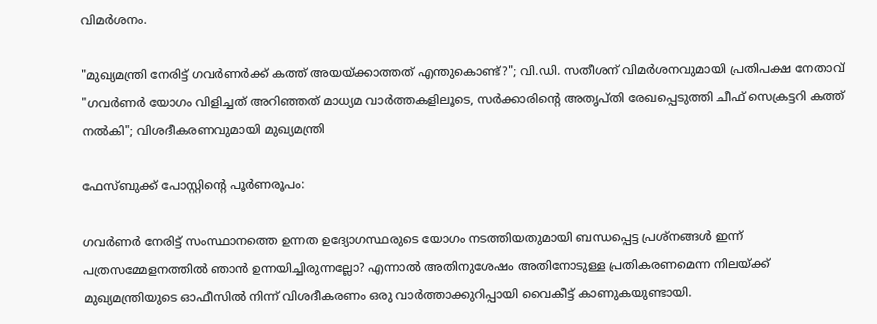വിമർശനം.

"മുഖ്യമന്ത്രി നേരിട്ട് ഗവർണർക്ക് കത്ത് അയയ്ക്കാത്തത് എന്തുകൊണ്ട്?"; വി.ഡി. സതീശന് വിമർശനവുമായി പ്രതിപക്ഷ നേതാവ്
"ഗവർണർ യോഗം വിളിച്ചത് അറിഞ്ഞത് മാധ്യമ വാർത്തകളിലൂടെ, സർക്കാരിൻ്റെ അതൃപ്തി രേഖപ്പെടുത്തി ചീഫ് സെക്രട്ടറി കത്ത് നൽകി"; വിശദീകരണവുമായി മുഖ്യമന്ത്രി

ഫേസ്ബുക്ക് പോസ്റ്റിൻ്റെ പൂർണരൂപം:

ഗവർണർ നേരിട്ട് സംസ്ഥാനത്തെ ഉന്നത ഉദ്യോഗസ്ഥരുടെ യോഗം നടത്തിയതുമായി ബന്ധപ്പെട്ട പ്രശ്നങ്ങൾ ഇന്ന് പത്രസമ്മേളനത്തിൽ ഞാൻ ഉന്നയിച്ചിരുന്നല്ലോ? എന്നാൽ അതിനുശേഷം അതിനോടുള്ള പ്രതികരണമെന്ന നിലയ്ക്ക് മുഖ്യമന്ത്രിയുടെ ഓഫീസിൽ നിന്ന് വിശദീകരണം ഒരു വാർത്താക്കുറിപ്പായി വൈകീട്ട് കാണുകയുണ്ടായി.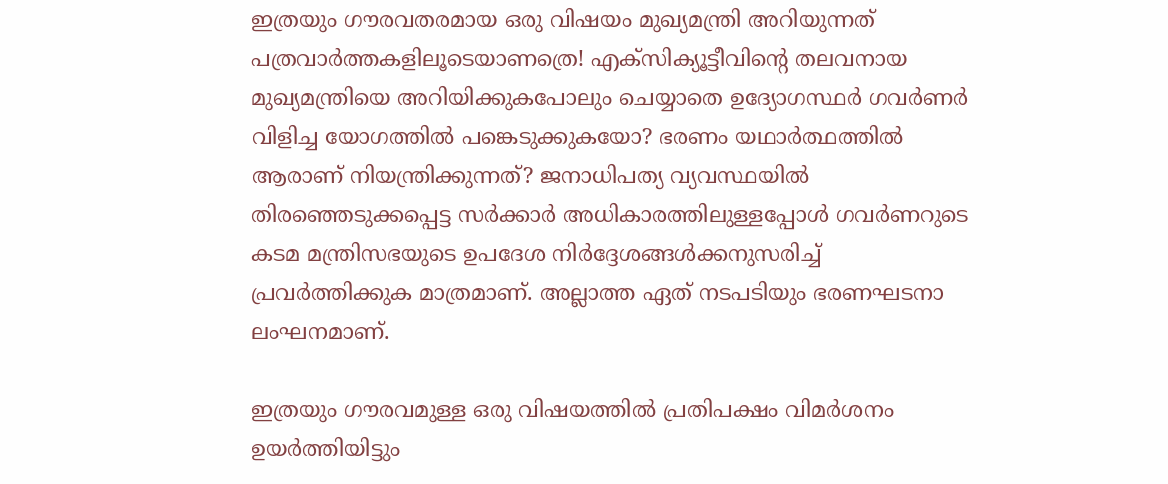ഇത്രയും ഗൗരവതരമായ ഒരു വിഷയം മുഖ്യമന്ത്രി അറിയുന്നത് പത്രവാർത്തകളിലൂടെയാണത്രെ! എക്സിക്യൂട്ടീവിന്റെ തലവനായ മുഖ്യമന്ത്രിയെ അറിയിക്കുകപോലും ചെയ്യാതെ ഉദ്യോഗസ്ഥർ ഗവർണർ വിളിച്ച യോഗത്തിൽ പങ്കെടുക്കുകയോ? ഭരണം യഥാർത്ഥത്തിൽ ആരാണ് നിയന്ത്രിക്കുന്നത്? ജനാധിപത്യ വ്യവസ്ഥയിൽ തിരഞ്ഞെടുക്കപ്പെട്ട സർക്കാർ അധികാരത്തിലുള്ളപ്പോൾ ഗവർണറുടെ കടമ മന്ത്രിസഭയുടെ ഉപദേശ നിർദ്ദേശങ്ങൾക്കനുസരിച്ച് പ്രവർത്തിക്കുക മാത്രമാണ്. അല്ലാത്ത ഏത് നടപടിയും ഭരണഘടനാ ലംഘനമാണ്.

ഇത്രയും ഗൗരവമുള്ള ഒരു വിഷയത്തിൽ പ്രതിപക്ഷം വിമർശനം ഉയർത്തിയിട്ടും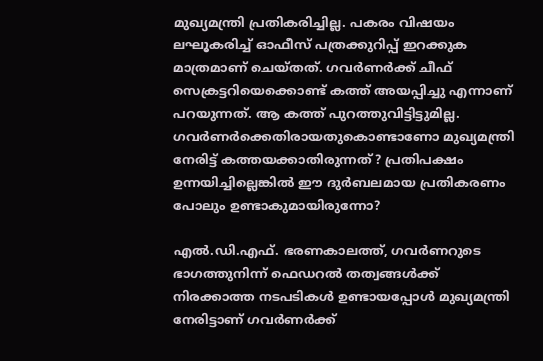മുഖ്യമന്ത്രി പ്രതികരിച്ചില്ല. പകരം വിഷയം ലഘൂകരിച്ച് ഓഫീസ് പത്രക്കുറിപ്പ് ഇറക്കുക മാത്രമാണ് ചെയ്തത്. ഗവർണർക്ക് ചീഫ് സെക്രട്ടറിയെക്കൊണ്ട് കത്ത് അയപ്പിച്ചു എന്നാണ് പറയുന്നത്. ആ കത്ത് പുറത്തുവിട്ടിട്ടുമില്ല. ഗവർണർക്കെതിരായതുകൊണ്ടാണോ മുഖ്യമന്ത്രി നേരിട്ട് കത്തയക്കാതിരുന്നത്? പ്രതിപക്ഷം ഉന്നയിച്ചില്ലെങ്കിൽ ഈ ദുർബലമായ പ്രതികരണം പോലും ഉണ്ടാകുമായിരുന്നോ?

എൽ.ഡി.എഫ്. ഭരണകാലത്ത്, ഗവർണറുടെ ഭാഗത്തുനിന്ന് ഫെഡറൽ തത്വങ്ങൾക്ക് നിരക്കാത്ത നടപടികൾ ഉണ്ടായപ്പോൾ മുഖ്യമന്ത്രി നേരിട്ടാണ് ഗവർണർക്ക്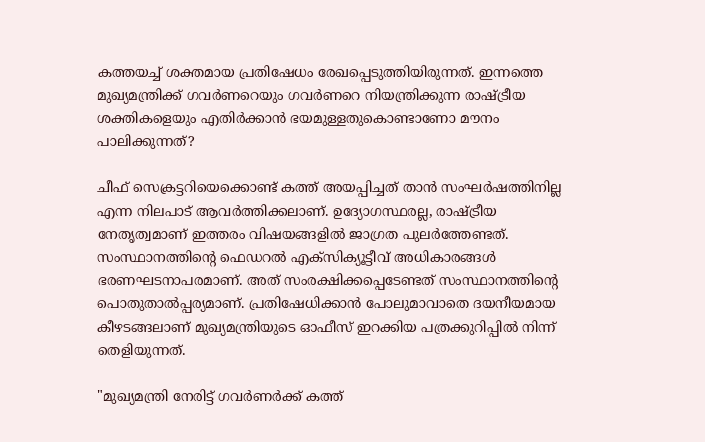കത്തയച്ച് ശക്തമായ പ്രതിഷേധം രേഖപ്പെടുത്തിയിരുന്നത്. ഇന്നത്തെ മുഖ്യമന്ത്രിക്ക് ഗവർണറെയും ഗവർണറെ നിയന്ത്രിക്കുന്ന രാഷ്ട്രീയ ശക്തികളെയും എതിർക്കാൻ ഭയമുള്ളതുകൊണ്ടാണോ മൗനം പാലിക്കുന്നത്?

ചീഫ് സെക്രട്ടറിയെക്കൊണ്ട് കത്ത് അയപ്പിച്ചത് താൻ സംഘർഷത്തിനില്ല എന്ന നിലപാട് ആവർത്തിക്കലാണ്. ഉദ്യോഗസ്ഥരല്ല, രാഷ്ട്രീയ നേതൃത്വമാണ് ഇത്തരം വിഷയങ്ങളിൽ ജാഗ്രത പുലർത്തേണ്ടത്. സംസ്ഥാനത്തിന്റെ ഫെഡറൽ എക്സിക്യൂട്ടീവ് അധികാരങ്ങൾ ഭരണഘടനാപരമാണ്. അത് സംരക്ഷിക്കപ്പെടേണ്ടത് സംസ്ഥാനത്തിന്റെ പൊതുതാൽപ്പര്യമാണ്. പ്രതിഷേധിക്കാൻ പോലുമാവാതെ ദയനീയമായ കീഴടങ്ങലാണ് മുഖ്യമന്ത്രിയുടെ ഓഫീസ് ഇറക്കിയ പത്രക്കുറിപ്പിൽ നിന്ന് തെളിയുന്നത്.

"മുഖ്യമന്ത്രി നേരിട്ട് ഗവർണർക്ക് കത്ത്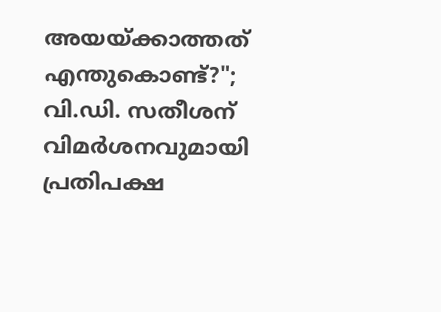അയയ്ക്കാത്തത് എന്തുകൊണ്ട്?"; വി.ഡി. സതീശന് വിമർശനവുമായി പ്രതിപക്ഷ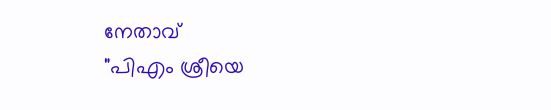നേതാവ്
"പിഎം ശ്രീയെ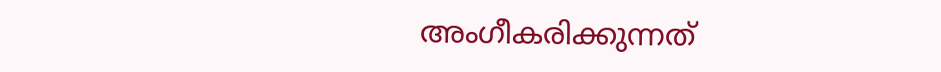അംഗീകരിക്കുന്നത്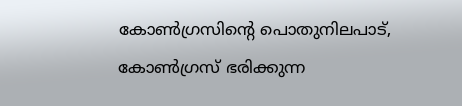കോൺഗ്രസിൻ്റെ പൊതുനിലപാട്, കോൺഗ്രസ് ഭരിക്കുന്ന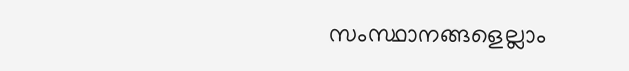സംസ്ഥാനങ്ങളെല്ലാം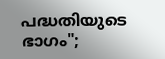പദ്ധതിയുടെ ഭാഗം";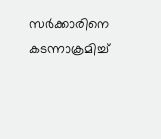സർക്കാരിനെ കടന്നാക്രമിച്ച്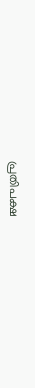പ്രതിപക്ഷ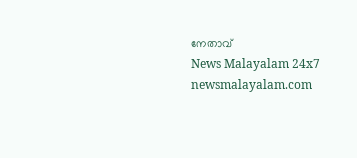നേതാവ്
News Malayalam 24x7
newsmalayalam.com